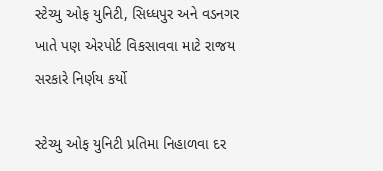સ્ટેચ્યુ ઓફ યુનિટી, સિધ્ધપુર અને વડનગર ખાતે પણ એરપોર્ટ વિકસાવવા માટે રાજય સરકારે નિર્ણય કર્યો

સ્ટેચ્યુ ઓફ યુનિટી પ્રતિમા નિહાળવા દર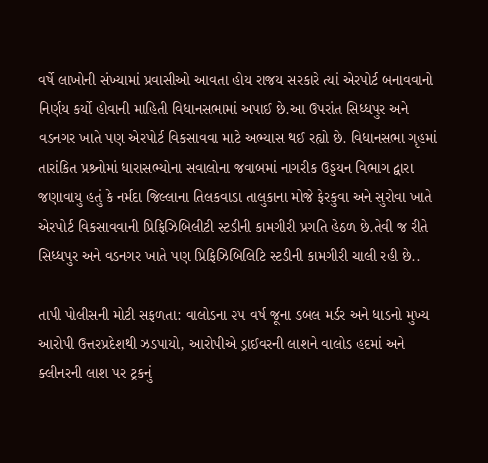વર્ષે લાખોની સંખ્યામાં પ્રવાસીઓ આવતા હોય રાજય સરકારે ત્યાં એરપોર્ટ બનાવવાનો નિર્ણય કર્યો હોવાની માહિતી વિધાનસભામાં અપાઈ છે.આ ઉપરાંત સિધ્ધપુર અને વડનગર ખાતે પણ એરપોર્ટ વિકસાવવા માટે અભ્યાસ થઈ રહ્યો છે. વિધાનસભા ગૃહમાં તારાંકિત પ્રશ્ર્નોમાં ધારાસભ્યોના સવાલોના જવાબમાં નાગરીક ઉડ્ડયન વિભાગ દ્વારા જણાવાયુ હતું કે નર્મદા જિલ્લાના તિલકવાડા તાલુકાના મોજે ફેરકુવા અને સુરોવા ખાતે એરપોર્ટ વિકસાવવાની પ્રિફિઝિબિલીટી સ્ટડીની કામગીરી પ્રગતિ હેઠળ છે.તેવી જ રીતે સિધ્ધપુર અને વડનગર ખાતે પણ પ્રિફિઝિબિલિટિ સ્ટડીની કામગીરી ચાલી રહી છે..

તાપી પોલીસની મોટી સફળતા: વાલોડના ૨૫ વર્ષ જૂના ડબલ મર્ડર અને ધાડનો મુખ્ય આરોપી ઉત્તરપ્રદેશથી ઝડપાયો, આરોપીએ ડ્રાઈવરની લાશને વાલોડ હદમાં અને ક્લીનરની લાશ પર ટ્રકનું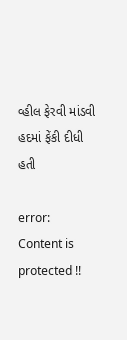વ્હીલ ફેરવી માંડવી હદમાં ફેંકી દીધી હતી

error: Content is protected !!